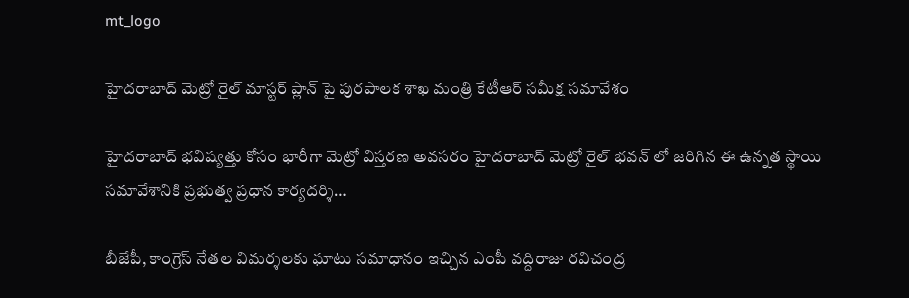mt_logo

హైదరాబాద్ మెట్రో రైల్ మాస్టర్ ప్లాన్ పై పురపాలక శాఖ మంత్రి కేటీఆర్ సమీక్ష సమావేశం

హైదరాబాద్ భవిష్యత్తు కోసం భారీగా మెట్రో విస్తరణ అవసరం హైదరాబాద్ మెట్రో రైల్ భవన్ లో జరిగిన ఈ ఉన్నత స్థాయి సమావేశానికి ప్రభుత్వ ప్రధాన కార్యదర్శి…

బీజేపీ, కాంగ్రెస్ నేతల విమర్శలకు ఘాటు సమాధానం ఇచ్చిన ఎంపీ వద్దిరాజు రవిచంద్ర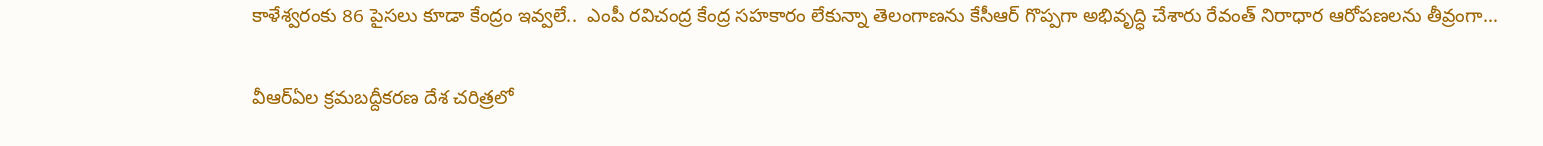కాళేశ్వరంకు 86 పైసలు కూడా కేంద్రం ఇవ్వలే..  ఎంపీ రవిచంద్ర కేంద్ర సహకారం లేకున్నా తెలంగాణను కేసీఆర్ గొప్పగా అభివృద్ధి చేశారు రేవంత్ నిరాధార ఆరోపణలను తీవ్రంగా…

వీఆర్ఏల క్రమబద్దీకరణ దేశ చరిత్రలో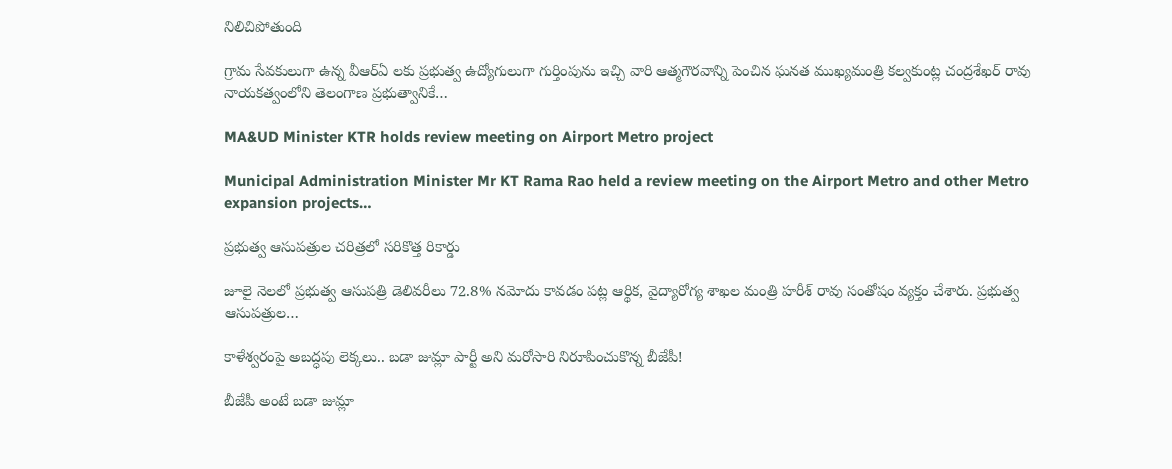నిలిచిపోతుంది

గ్రామ సేవకులుగా ఉన్న వీఆర్ఏ లకు ప్రభుత్వ ఉద్యోగులుగా గుర్తింపును ఇచ్చి వారి ఆత్మగౌరవాన్ని పెంచిన ఘనత ముఖ్యమంత్రి కల్వకుంట్ల చంద్రశేఖర్ రావు నాయకత్వంలోని తెలంగాణ ప్రభుత్వానికే…

MA&UD Minister KTR holds review meeting on Airport Metro project

Municipal Administration Minister Mr KT Rama Rao held a review meeting on the Airport Metro and other Metro expansion projects…

ప్రభుత్వ ఆసుపత్రుల చరిత్రలో సరికొత్త రికార్డు

జూలై నెలలో ప్రభుత్వ ఆసుపత్రి డెలివరీలు 72.8% నమోదు కావడం పట్ల ఆర్థిక, వైద్యారోగ్య శాఖల మంత్రి హరీశ్ రావు సంతోషం వ్యక్తం చేశారు. ప్రభుత్వ ఆసుపత్రుల…

కాళేశ్వ‌రంపై అబ‌ద్ధ‌పు లెక్క‌లు.. బ‌డా జుమ్లా పార్టీ అని మ‌రోసారి నిరూపించుకొన్న బీజేపీ!

బీజేపీ అంటే బ‌డా జుమ్లా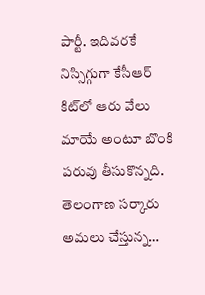పార్టీ. ఇదివ‌ర‌కే నిస్సిగ్గుగా కేసీఆర్ కిట్‌లో ఆరు వేలు మాయే అంటూ బొంకి ప‌రువు తీసుకొన్న‌ది. తెలంగాణ స‌ర్కారు అమ‌లు చేస్తున్న…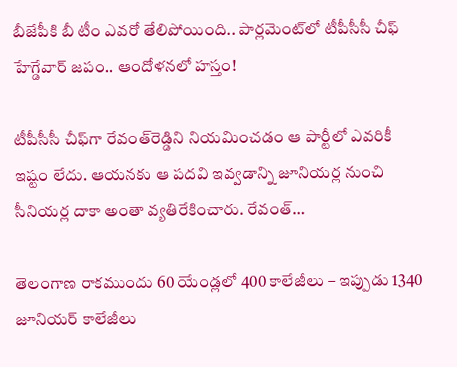బీజేపీకి బీ టీం ఎవ‌రో తేలిపోయింది.. పార్ల‌మెంట్‌లో టీపీసీసీ చీఫ్ హేగ్డేవార్ జ‌పం.. ఆందోళ‌న‌లో హ‌స్తం!

టీపీసీసీ చీఫ్‌గా రేవంత్‌రెడ్డిని నియ‌మించ‌డం ఆ పార్టీలో ఎవ‌రికీ ఇష్టం లేదు. ఆయ‌న‌కు ఆ ప‌ద‌వి ఇవ్వ‌డాన్ని జూనియ‌ర్ల నుంచి సీనియ‌ర్ల దాకా అంతా వ్య‌తిరేకించారు. రేవంత్…

తెలంగాణ రాకముందు 60 యేండ్లలో 400 కాలేజీలు – ఇప్పుడు 1340 జూనియర్ కాలేజీలు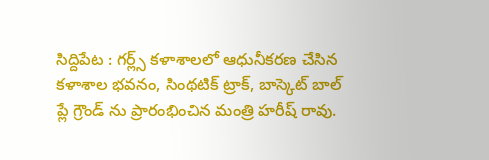సిద్దిపేట : గర్ల్స్ కళాశాలలో ఆధునీకరణ చేసిన కళాశాల భవనం, సింథటిక్ ట్రాక్, బాస్కెట్ బాల్ ప్లే గ్రౌండ్ ను ప్రారంభించిన మంత్రి హరీష్ రావు.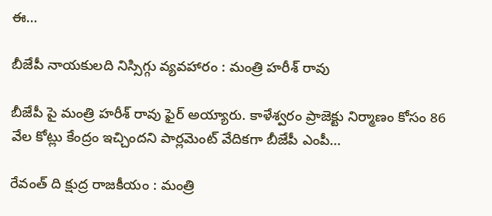ఈ…

బీజేపీ నాయకులది నిస్సిగ్గు వ్యవహారం : మంత్రి హరీశ్ రావు

బీజేపీ పై మంత్రి హరీశ్ రావు ఫైర్ అయ్యారు. కాళేశ్వరం ప్రాజెక్టు నిర్మాణం కోసం 86 వేల కోట్లు కేంద్రం ఇచ్చిందని పార్లమెంట్ వేదికగా బీజేపీ ఎంపీ…

రేవంత్ ది క్షుద్ర రాజకీయం : మంత్రి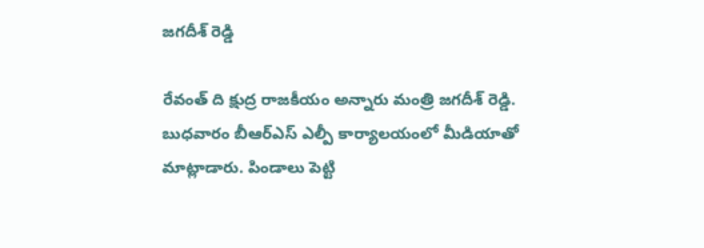జగదీశ్ రెడ్డి

రేవంత్ ది క్షుద్ర రాజకీయం అన్నారు మంత్రి జగదీశ్ రెడ్డి.  బుధవారం బీఆర్ఎస్ ఎల్పీ కార్యాలయంలో మీడియాతో మాట్లాడారు. పిండాలు పెట్టి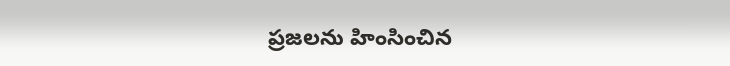ప్రజలను హింసించిన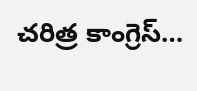చరిత్ర కాంగ్రెస్…